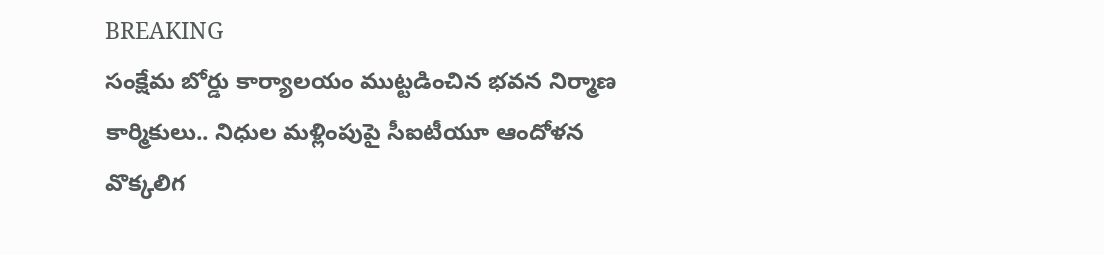BREAKING
సంక్షేమ బోర్డు కార్యాలయం ముట్టడించిన భవన నిర్మాణ కార్మికులు.. నిధుల మళ్లింపుపై సీఐటీయూ ఆందోళన వొక్కలిగ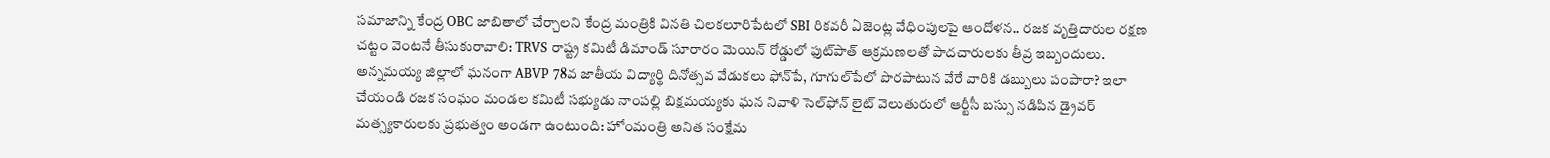సమాజాన్ని కేంద్ర OBC జాబితాలో చేర్చాలని కేంద్ర మంత్రికి వినతి చిలకలూరిపేటలో SBI రికవరీ ఏజెంట్ల వేధింపులపై ఆందోళన.. రజక వృత్తిదారుల రక్షణ చట్టం వెంటనే తీసుకురావాలి: TRVS రాష్ట్ర కమిటీ డిమాండ్ సూరారం మెయిన్ రోడ్డులో ఫుట్‌పాత్ ఆక్రమణలతో పాదచారులకు తీవ్ర ఇబ్బందులు. అన్నమయ్య జిల్లాలో ఘనంగా ABVP 78వ జాతీయ విద్యార్థి దినోత్సవ వేడుకలు ఫోన్‌పే, గూగుల్‌పేలో పొరపాటున వేరే వారికి డబ్బులు పంపారా? ఇలా చేయండి రజక సంఘం మండల కమిటీ సభ్యుడు నాంపల్లి బిక్షమయ్యకు ఘన నివాళి సెల్‌ఫోన్ లైట్ వెలుతురులో ఆర్టీసీ బస్సు నడిపిన డ్రైవర్ మత్స్యకారులకు ప్రభుత్వం అండగా ఉంటుంది: హోంమంత్రి అనిత సంక్షేమ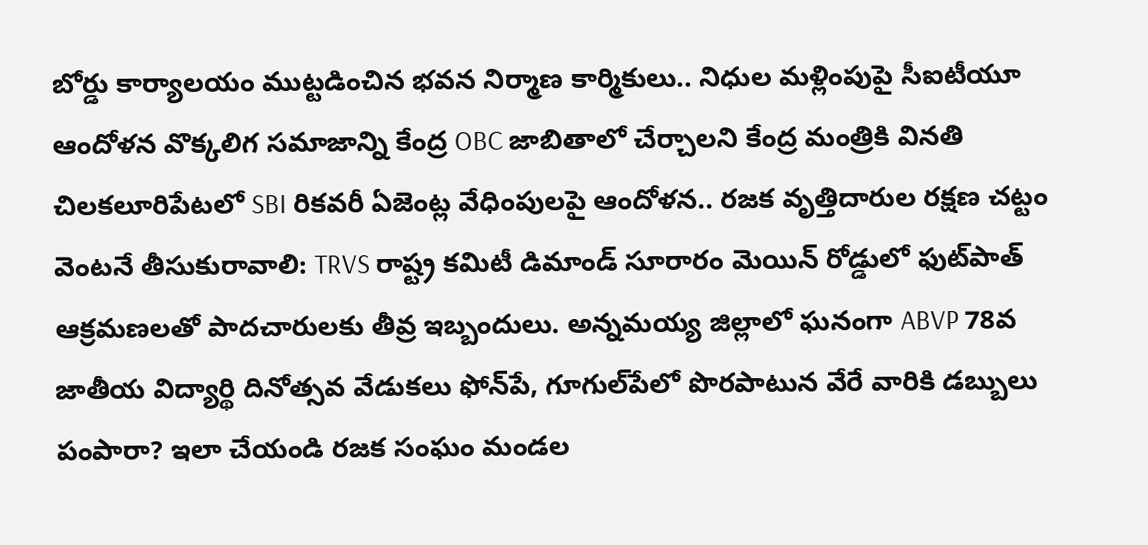బోర్డు కార్యాలయం ముట్టడించిన భవన నిర్మాణ కార్మికులు.. నిధుల మళ్లింపుపై సీఐటీయూ ఆందోళన వొక్కలిగ సమాజాన్ని కేంద్ర OBC జాబితాలో చేర్చాలని కేంద్ర మంత్రికి వినతి చిలకలూరిపేటలో SBI రికవరీ ఏజెంట్ల వేధింపులపై ఆందోళన.. రజక వృత్తిదారుల రక్షణ చట్టం వెంటనే తీసుకురావాలి: TRVS రాష్ట్ర కమిటీ డిమాండ్ సూరారం మెయిన్ రోడ్డులో ఫుట్‌పాత్ ఆక్రమణలతో పాదచారులకు తీవ్ర ఇబ్బందులు. అన్నమయ్య జిల్లాలో ఘనంగా ABVP 78వ జాతీయ విద్యార్థి దినోత్సవ వేడుకలు ఫోన్‌పే, గూగుల్‌పేలో పొరపాటున వేరే వారికి డబ్బులు పంపారా? ఇలా చేయండి రజక సంఘం మండల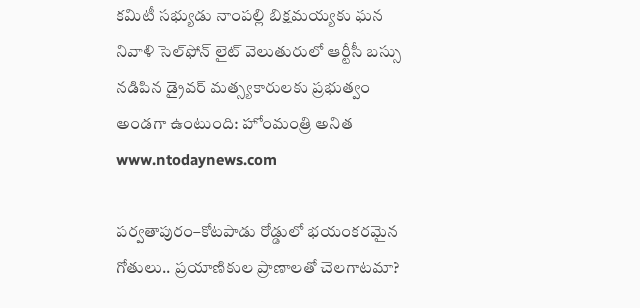కమిటీ సభ్యుడు నాంపల్లి బిక్షమయ్యకు ఘన నివాళి సెల్‌ఫోన్ లైట్ వెలుతురులో ఆర్టీసీ బస్సు నడిపిన డ్రైవర్ మత్స్యకారులకు ప్రభుత్వం అండగా ఉంటుంది: హోంమంత్రి అనిత
www.ntodaynews.com

పర్వతాపురం–కోటపాడు రోడ్డులో భయంకరమైన గోతులు.. ప్రయాణికుల ప్రాణాలతో చెలగాటమా?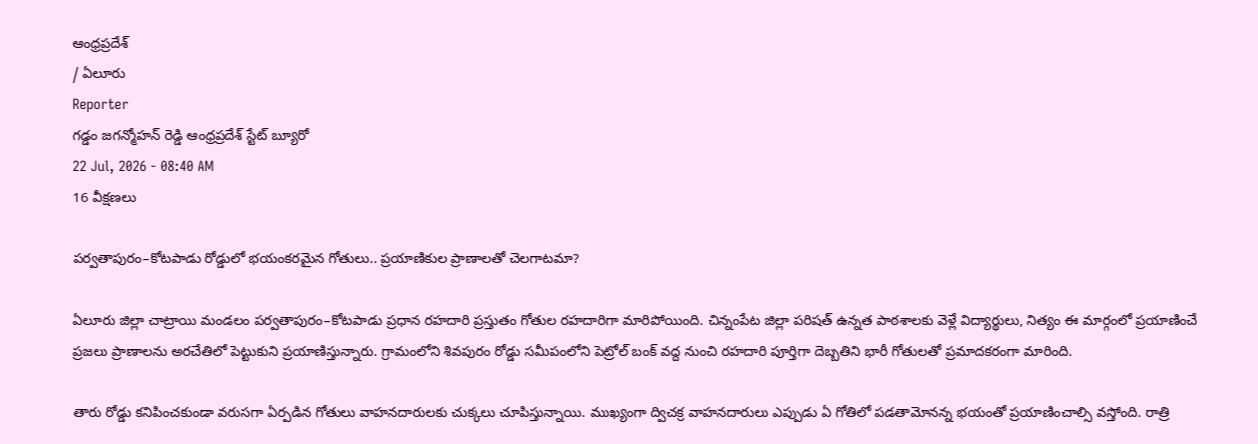ఆంధ్రప్రదేశ్
/ ఏలూరు
Reporter
గడ్డం జగన్మోహన్ రెడ్డి ఆంధ్రప్రదేశ్ స్టేట్ బ్యూరో
22 Jul, 2026 - 08:40 AM
16 వీక్షణలు

పర్వతాపురం–కోటపాడు రోడ్డులో భయంకరమైన గోతులు.. ప్రయాణికుల ప్రాణాలతో చెలగాటమా?

ఏలూరు జిల్లా చాట్రాయి మండలం పర్వతాపురం–కోటపాడు ప్రధాన రహదారి ప్రస్తుతం గోతుల రహదారిగా మారిపోయింది. చిన్నంపేట జిల్లా పరిషత్ ఉన్నత పాఠశాలకు వెళ్లే విద్యార్థులు, నిత్యం ఈ మార్గంలో ప్రయాణించే ప్రజలు ప్రాణాలను అరచేతిలో పెట్టుకుని ప్రయాణిస్తున్నారు. గ్రామంలోని శివపురం రోడ్డు సమీపంలోని పెట్రోల్ బంక్ వద్ద నుంచి రహదారి పూర్తిగా దెబ్బతిని భారీ గోతులతో ప్రమాదకరంగా మారింది.

తారు రోడ్డు కనిపించకుండా వరుసగా ఏర్పడిన గోతులు వాహనదారులకు చుక్కలు చూపిస్తున్నాయి. ముఖ్యంగా ద్విచక్ర వాహనదారులు ఎప్పుడు ఏ గోతిలో పడతామోనన్న భయంతో ప్రయాణించాల్సి వస్తోంది. రాత్రి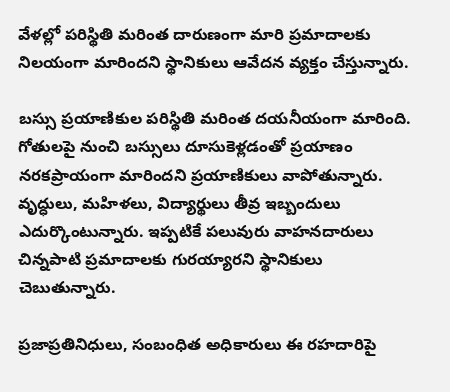వేళల్లో పరిస్థితి మరింత దారుణంగా మారి ప్రమాదాలకు నిలయంగా మారిందని స్థానికులు ఆవేదన వ్యక్తం చేస్తున్నారు.

బస్సు ప్రయాణికుల పరిస్థితి మరింత దయనీయంగా మారింది. గోతులపై నుంచి బస్సులు దూసుకెళ్లడంతో ప్రయాణం నరకప్రాయంగా మారిందని ప్రయాణికులు వాపోతున్నారు. వృద్ధులు, మహిళలు, విద్యార్థులు తీవ్ర ఇబ్బందులు ఎదుర్కొంటున్నారు. ఇప్పటికే పలువురు వాహనదారులు చిన్నపాటి ప్రమాదాలకు గురయ్యారని స్థానికులు చెబుతున్నారు.

ప్రజాప్రతినిధులు, సంబంధిత అధికారులు ఈ రహదారిపై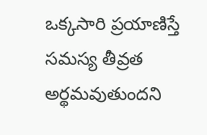ఒక్కసారి ప్రయాణిస్తే సమస్య తీవ్రత అర్థమవుతుందని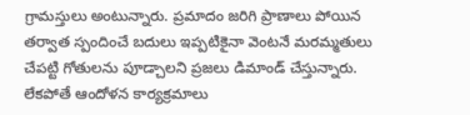గ్రామస్తులు అంటున్నారు. ప్రమాదం జరిగి ప్రాణాలు పోయిన తర్వాత స్పందించే బదులు ఇప్పటికైనా వెంటనే మరమ్మతులు చేపట్టి గోతులను పూడ్చాలని ప్రజలు డిమాండ్ చేస్తున్నారు. లేకపోతే ఆందోళన కార్యక్రమాలు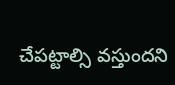చేపట్టాల్సి వస్తుందని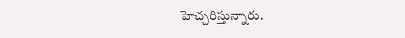హెచ్చరిస్తున్నారు.